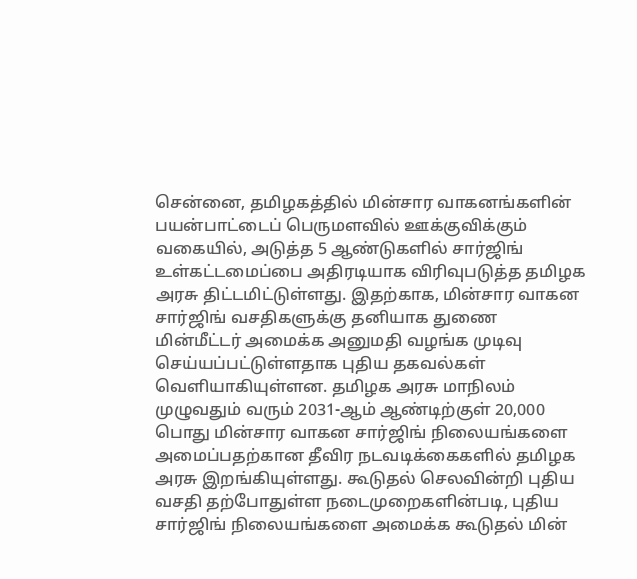சென்னை, தமிழகத்தில் மின்சார வாகனங்களின் பயன்பாட்டைப் பெருமளவில் ஊக்குவிக்கும் வகையில், அடுத்த 5 ஆண்டுகளில் சார்ஜிங் உள்கட்டமைப்பை அதிரடியாக விரிவுபடுத்த தமிழக அரசு திட்டமிட்டுள்ளது. இதற்காக, மின்சார வாகன சார்ஜிங் வசதிகளுக்கு தனியாக துணை மின்மீட்டர் அமைக்க அனுமதி வழங்க முடிவு செய்யப்பட்டுள்ளதாக புதிய தகவல்கள் வெளியாகியுள்ளன. தமிழக அரசு மாநிலம் முழுவதும் வரும் 2031-ஆம் ஆண்டிற்குள் 20,000 பொது மின்சார வாகன சார்ஜிங் நிலையங்களை அமைப்பதற்கான தீவிர நடவடிக்கைகளில் தமிழக அரசு இறங்கியுள்ளது. கூடுதல் செலவின்றி புதிய வசதி தற்போதுள்ள நடைமுறைகளின்படி, புதிய சார்ஜிங் நிலையங்களை அமைக்க கூடுதல் மின்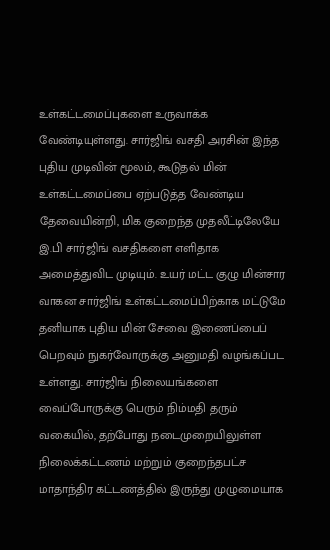உள்கட்டமைப்புகளை உருவாக்க வேண்டியுள்ளது. சார்ஜிங் வசதி அரசின் இந்த புதிய முடிவின் மூலம், கூடுதல் மின் உள்கட்டமைப்பை ஏற்படுத்த வேண்டிய தேவையின்றி, மிக குறைந்த முதலீட்டிலேயே இ.பி சார்ஜிங் வசதிகளை எளிதாக அமைத்துவிட முடியும். உயர் மட்ட குழு மின்சார வாகன சார்ஜிங் உள்கட்டமைப்பிற்காக மட்டுமே தனியாக புதிய மின் சேவை இணைப்பைப் பெறவும் நுகர்வோருக்கு அனுமதி வழங்கப்பட உள்ளது. சார்ஜிங் நிலையங்களை வைப்போருக்கு பெரும் நிம்மதி தரும் வகையில், தற்போது நடைமுறையிலுள்ள நிலைக்கட்டணம் மற்றும் குறைந்தபட்ச மாதாந்திர கட்டணத்தில் இருந்து முழுமையாக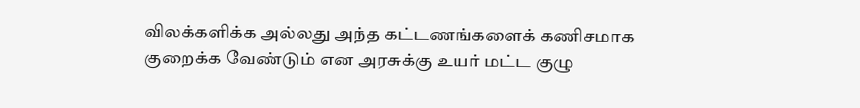விலக்களிக்க அல்லது அந்த கட்டணங்களைக் கணிசமாக குறைக்க வேண்டும் என அரசுக்கு உயர் மட்ட குழு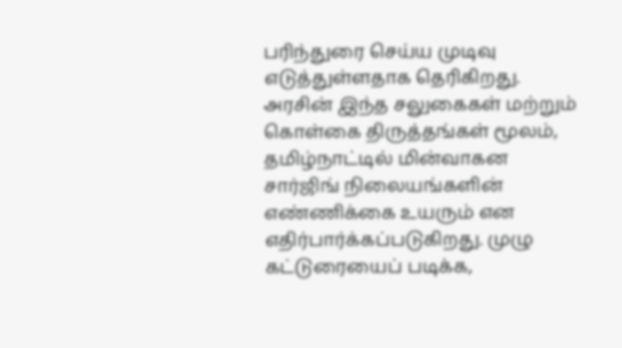பரிந்துரை செய்ய முடிவு எடுத்துள்ளதாக தெரிகிறது. அரசின் இந்த சலுகைகள் மற்றும் கொள்கை திருத்தங்கள் மூலம், தமிழ்நாட்டில் மின்வாகன சார்ஜிங் நிலையங்களின் எண்ணிக்கை உயரும் என எதிர்பார்க்கப்படுகிறது. முழு கட்டுரையைப் படிக்க,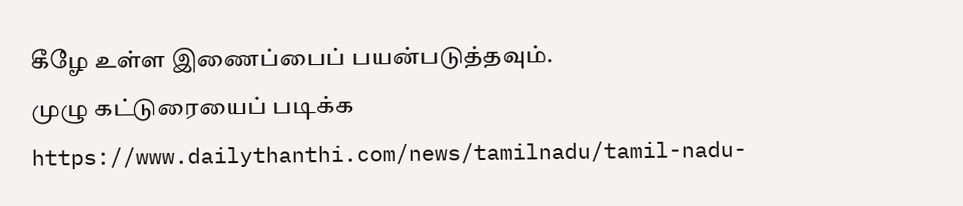கீழே உள்ள இணைப்பைப் பயன்படுத்தவும்.
முழு கட்டுரையைப் படிக்க
https://www.dailythanthi.com/news/tamilnadu/tamil-nadu-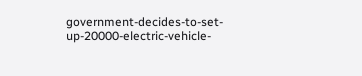government-decides-to-set-up-20000-electric-vehicle-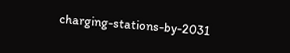charging-stations-by-2031